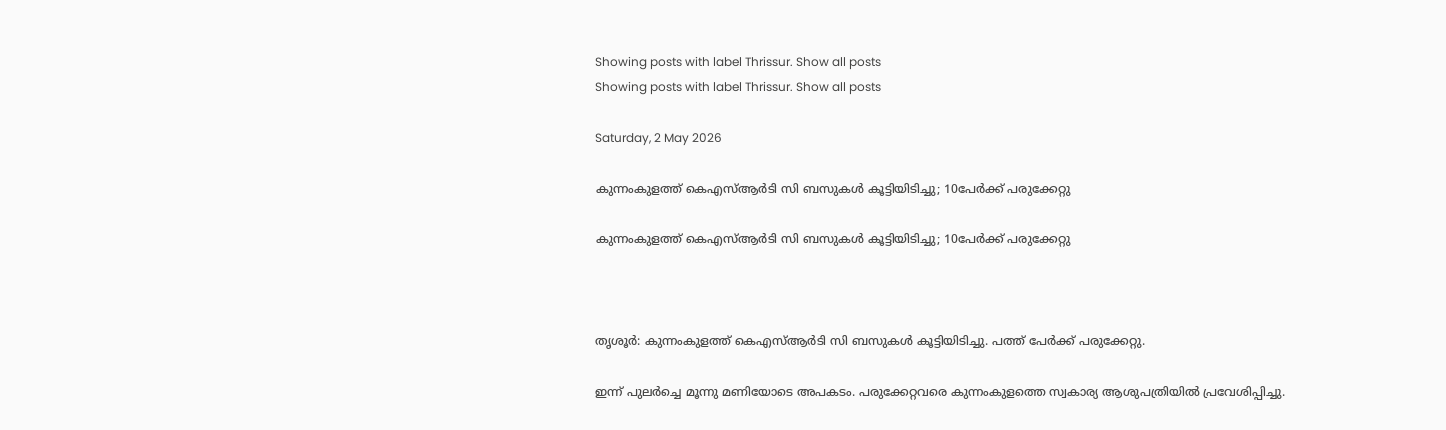Showing posts with label Thrissur. Show all posts
Showing posts with label Thrissur. Show all posts

Saturday, 2 May 2026

കുന്നംകുളത്ത് കെഎസ്ആർടി സി ബസുകൾ കൂട്ടിയിടിച്ചു; 10പേര്‍ക്ക് പരുക്കേറ്റു

കുന്നംകുളത്ത് കെഎസ്ആർടി സി ബസുകൾ കൂട്ടിയിടിച്ചു; 10പേര്‍ക്ക് പരുക്കേറ്റു



തൃശൂര്‍: കുന്നംകുളത്ത് കെഎസ്ആർടി സി ബസുകൾ കൂട്ടിയിടിച്ചു. പത്ത് പേർക്ക് പരുക്കേറ്റു.

ഇന്ന് പുലർച്ചെ മൂന്നു മണിയോടെ അപകടം. പരുക്കേറ്റവരെ കുന്നംകുളത്തെ സ്വകാര്യ ആശുപത്രിയിൽ പ്രവേശിപ്പിച്ചു.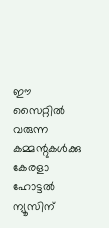ഈ സൈറ്റിൽ വരുന്ന കമ്മന്റുകൾക്കു കേരളാ ഹോട്ടൽ ന്യൂസിന്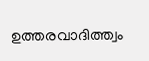ഉത്തരവാദിത്ത്വം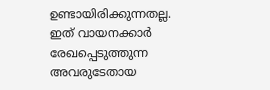ഉണ്ടായിരിക്കുന്നതല്ല. ഇത് വായനക്കാർ രേഖപ്പെടുത്തുന്ന അവരുടേതായ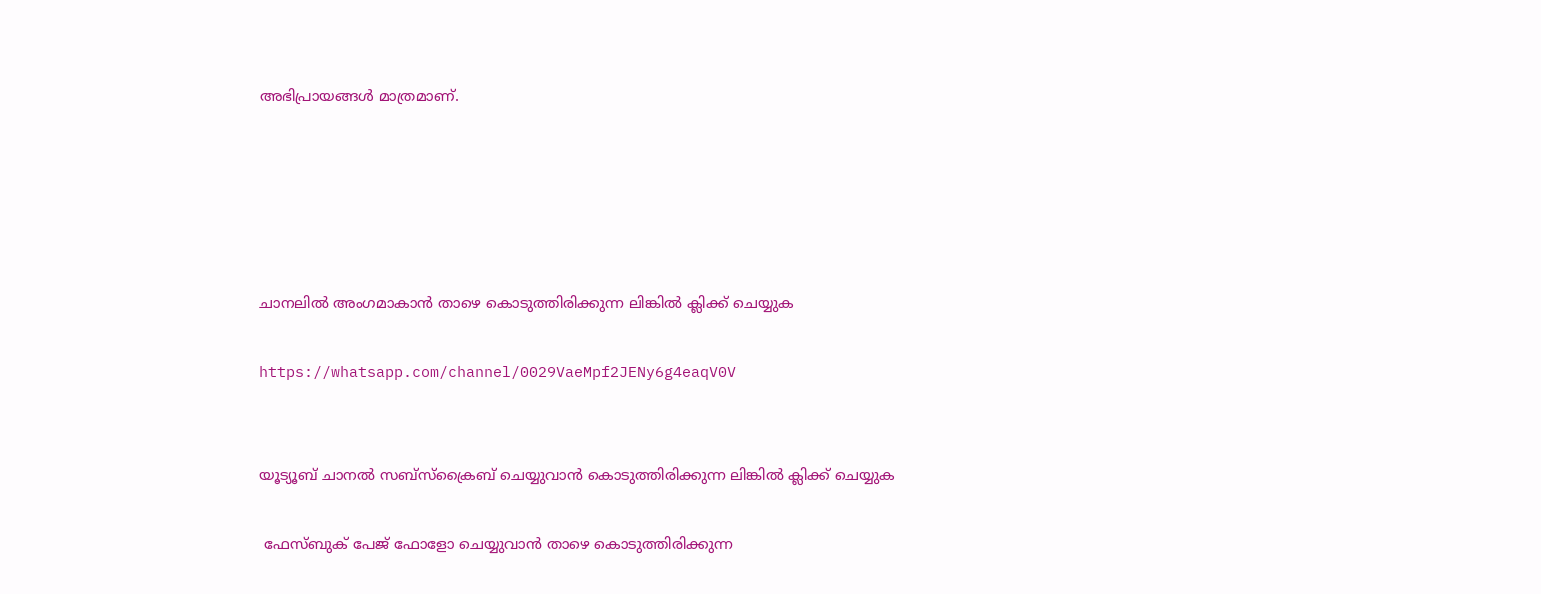അഭിപ്രായങ്ങൾ മാത്രമാണ്.





ചാനലിൽ അംഗമാകാൻ താഴെ കൊടുത്തിരിക്കുന്ന ലിങ്കിൽ ക്ലിക്ക് ചെയ്യുക

https://whatsapp.com/channel/0029VaeMpf2JENy6g4eaqV0V


യൂട്യൂബ് ചാനൽ സബ്സ്ക്രൈബ് ചെയ്യുവാൻ കൊടുത്തിരിക്കുന്ന ലിങ്കിൽ ക്ലിക്ക് ചെയ്യുക

 ഫേസ്ബുക് പേജ് ഫോളോ ചെയ്യുവാൻ താഴെ കൊടുത്തിരിക്കുന്ന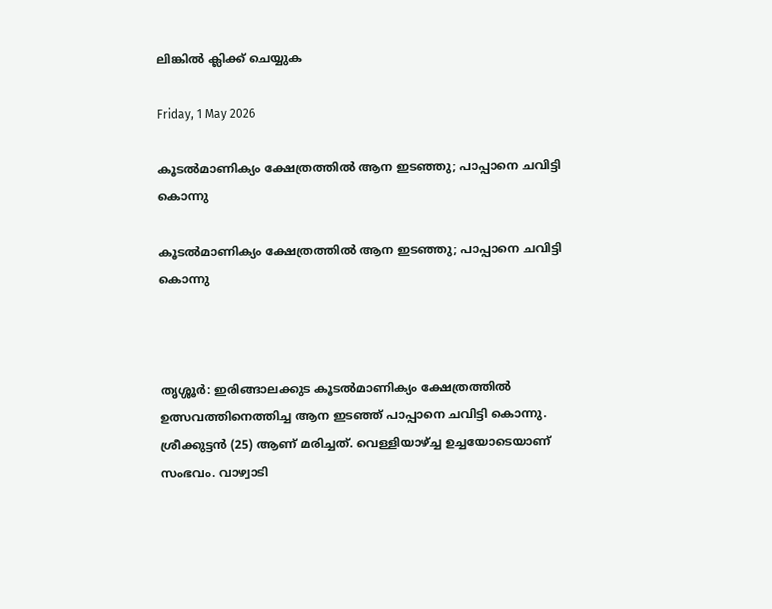ലിങ്കിൽ ക്ലിക്ക് ചെയ്യുക

Friday, 1 May 2026

കൂടല്‍മാണിക്യം ക്ഷേത്രത്തില്‍ ആന ഇടഞ്ഞു; പാപ്പാനെ ചവിട്ടി കൊന്നു

കൂടല്‍മാണിക്യം ക്ഷേത്രത്തില്‍ ആന ഇടഞ്ഞു; പാപ്പാനെ ചവിട്ടി കൊന്നു



തൃശ്ശൂര്‍: ഇരിങ്ങാലക്കുട കൂടല്‍മാണിക്യം ക്ഷേത്രത്തില്‍ ഉത്സവത്തിനെത്തിച്ച ആന ഇടഞ്ഞ് പാപ്പാനെ ചവിട്ടി കൊന്നു. ശ്രീക്കുട്ടന്‍ (25) ആണ് മരിച്ചത്. വെള്ളിയാഴ്ച്ച ഉച്ചയോടെയാണ് സംഭവം. വാഴ്വാടി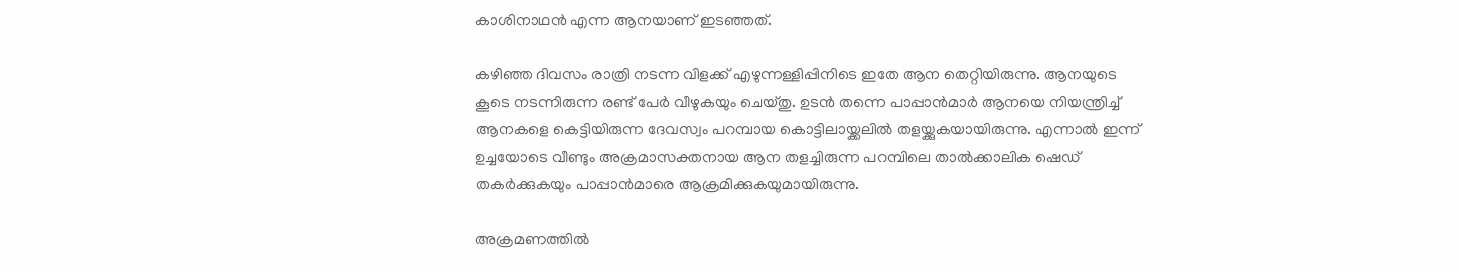കാശിനാഥന്‍ എന്ന ആനയാണ് ഇടഞ്ഞത്.

കഴിഞ്ഞ ദിവസം രാത്രി നടന്ന വിളക്ക് എഴുന്നള്ളിപ്പിനിടെ ഇതേ ആന തെറ്റിയിരുന്നു. ആനയുടെ കൂടെ നടന്നിരുന്ന രണ്ട് പേര്‍ വീഴുകയും ചെയ്തു. ഉടന്‍ തന്നെ പാപ്പാന്‍മാര്‍ ആനയെ നിയന്ത്രിച്ച് ആനകളെ കെട്ടിയിരുന്ന ദേവസ്വം പറമ്പായ കൊട്ടിലായ്ക്കലില്‍ തളയ്ക്കുകയായിരുന്നു. എന്നാല്‍ ഇന്ന് ഉച്ചയോടെ വീണ്ടും അക്രമാസക്തനായ ആന തളച്ചിരുന്ന പറമ്പിലെ താല്‍ക്കാലിക ഷെഡ് തകര്‍ക്കുകയും പാപ്പാന്‍മാരെ ആക്രമിക്കുകയുമായിരുന്നു.

അക്രമണത്തില്‍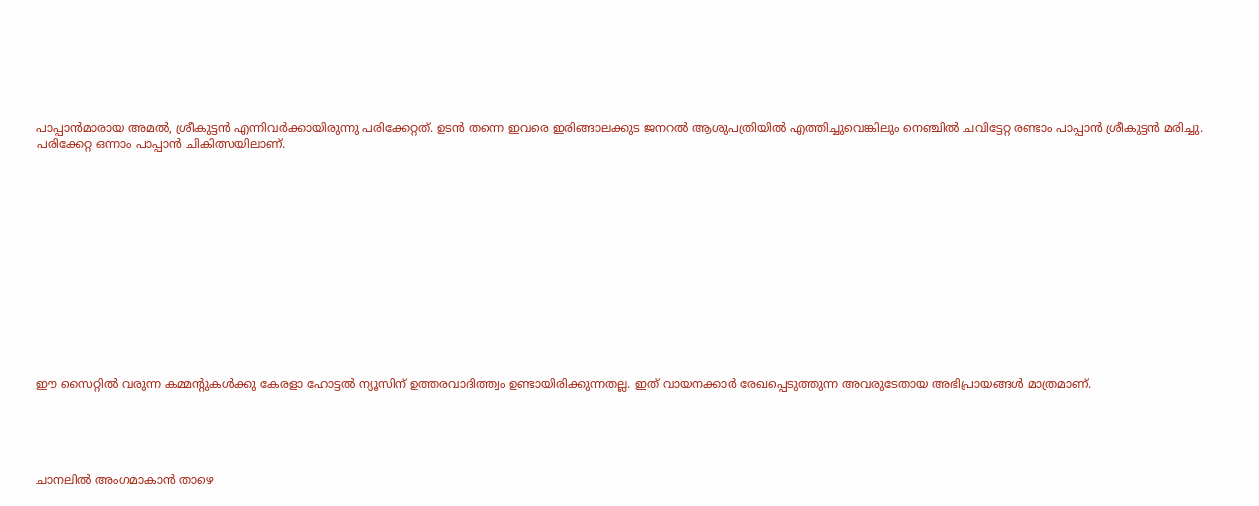പാപ്പാന്‍മാരായ അമല്‍, ശ്രീകുട്ടന്‍ എന്നിവര്‍ക്കായിരുന്നു പരിക്കേറ്റത്. ഉടന്‍ തന്നെ ഇവരെ ഇരിങ്ങാലക്കുട ജനറല്‍ ആശുപത്രിയില്‍ എത്തിച്ചുവെങ്കിലും നെഞ്ചില്‍ ചവിട്ടേറ്റ രണ്ടാം പാപ്പാന്‍ ശ്രീകുട്ടന്‍ മരിച്ചു. പരിക്കേറ്റ ഒന്നാം പാപ്പാന്‍ ചികിത്സയിലാണ്.














ഈ സൈറ്റിൽ വരുന്ന കമ്മന്റുകൾക്കു കേരളാ ഹോട്ടൽ ന്യൂസിന് ഉത്തരവാദിത്ത്വം ഉണ്ടായിരിക്കുന്നതല്ല. ഇത് വായനക്കാർ രേഖപ്പെടുത്തുന്ന അവരുടേതായ അഭിപ്രായങ്ങൾ മാത്രമാണ്.





ചാനലിൽ അംഗമാകാൻ താഴെ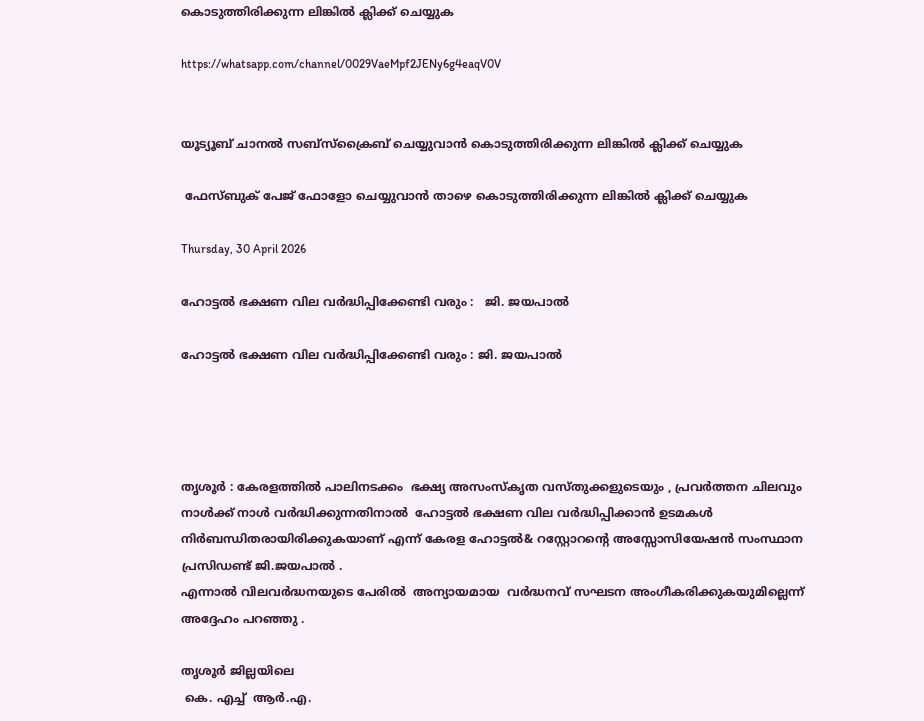കൊടുത്തിരിക്കുന്ന ലിങ്കിൽ ക്ലിക്ക് ചെയ്യുക

https://whatsapp.com/channel/0029VaeMpf2JENy6g4eaqV0V


യൂട്യൂബ് ചാനൽ സബ്സ്ക്രൈബ് ചെയ്യുവാൻ കൊടുത്തിരിക്കുന്ന ലിങ്കിൽ ക്ലിക്ക് ചെയ്യുക

 ഫേസ്ബുക് പേജ് ഫോളോ ചെയ്യുവാൻ താഴെ കൊടുത്തിരിക്കുന്ന ലിങ്കിൽ ക്ലിക്ക് ചെയ്യുക

Thursday, 30 April 2026

ഹോട്ടൽ ഭക്ഷണ വില വർദ്ധിപ്പിക്കേണ്ടി വരും :   ജി. ജയപാൽ

ഹോട്ടൽ ഭക്ഷണ വില വർദ്ധിപ്പിക്കേണ്ടി വരും : ജി. ജയപാൽ




തൃശൂർ : കേരളത്തിൽ പാലിനടക്കം  ഭക്ഷ്യ അസംസ്‌കൃത വസ്തുക്കളുടെയും , പ്രവർത്തന ചിലവും നാൾക്ക് നാൾ വർദ്ധിക്കുന്നതിനാൽ  ഹോട്ടൽ ഭക്ഷണ വില വർദ്ധിപ്പിക്കാൻ ഉടമകൾ നിർബന്ധിതരായിരിക്കുകയാണ് എന്ന് കേരള ഹോട്ടൽ& റസ്റ്റോറൻ്റെ അസ്സോസിയേഷൻ സംസ്ഥാന പ്രസിഡണ്ട് ജി.ജയപാൽ .
എന്നാൽ വിലവർദ്ധനയുടെ പേരിൽ  അന്യായമായ  വർദ്ധനവ് സഘടന അംഗീകരിക്കുകയുമില്ലെന്ന് അദ്ദേഹം പറഞ്ഞു .

തൃശൂർ ജില്ലയിലെ
 കെ. എച്ച്  ആർ.എ.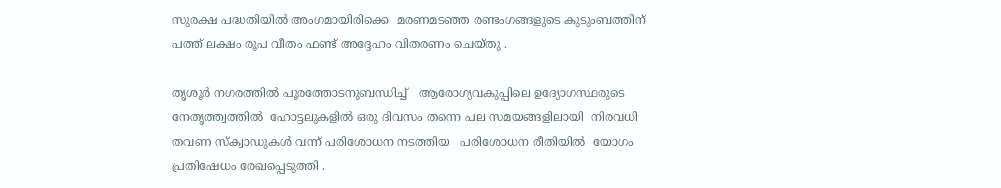സുരക്ഷ പദ്ധതിയിൽ അംഗമായിരിക്കെ  മരണമടഞ്ഞ രണ്ടംഗങ്ങളുടെ കുടുംബത്തിന് പത്ത് ലക്ഷം രൂപ വീതം ഫണ്ട് അദ്ദേഹം വിതരണം ചെയ്തു .

തൃശൂർ നഗരത്തിൽ പൂരത്തോടനുബന്ധിച്ച്   ആരോഗ്യവകുപ്പിലെ ഉദ്യോഗസ്ഥരുടെ  നേതൃത്ത്വത്തിൽ  ഹോട്ടലുകളിൽ ഒരു ദിവസം തന്നെ പല സമയങ്ങളിലായി  നിരവധി തവണ സ്ക്വാഡുകൾ വന്ന് പരിശോധന നടത്തിയ   പരിശോധന രീതിയിൽ  യോഗം പ്രതിഷേധം രേഖപ്പെടുത്തി .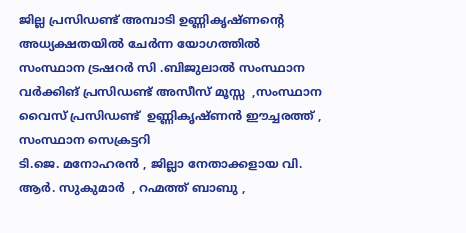ജില്ല പ്രസിഡണ്ട് അമ്പാടി ഉണ്ണികൃഷ്ണൻ്റെ അധ്യക്ഷതയിൽ ചേർന്ന യോഗത്തിൽ സംസ്ഥാന ട്രഷറർ സി .ബിജുലാൽ സംസ്ഥാന വർക്കിങ് പ്രസിഡണ്ട് അസീസ് മൂസ്സ  ,സംസ്ഥാന വൈസ് പ്രസിഡണ്ട്  ഉണ്ണികൃഷ്ണൻ ഈച്ചരത്ത് , സംസ്ഥാന സെക്രട്ടറി
ടി.ജെ. മനോഹരൻ , ജില്ലാ നേതാക്കളായ വി. ആർ. സുകുമാർ  , റഹ്മത്ത് ബാബു ,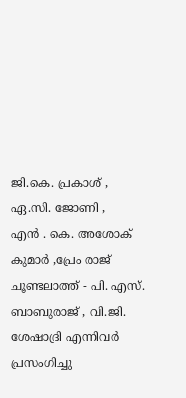ജി.കെ. പ്രകാശ് , ഏ.സി. ജോണി ,
എൻ . കെ. അശോക് കുമാർ ,പ്രേം രാജ് ചൂണ്ടലാത്ത് - പി. എസ്. ബാബുരാജ് , വി.ജി. ശേഷാദ്രി എന്നിവർ പ്രസംഗിച്ചു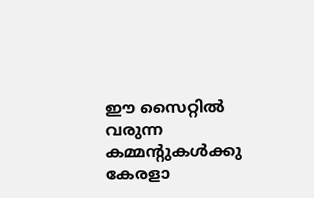ഈ സൈറ്റിൽ വരുന്ന കമ്മന്റുകൾക്കു കേരളാ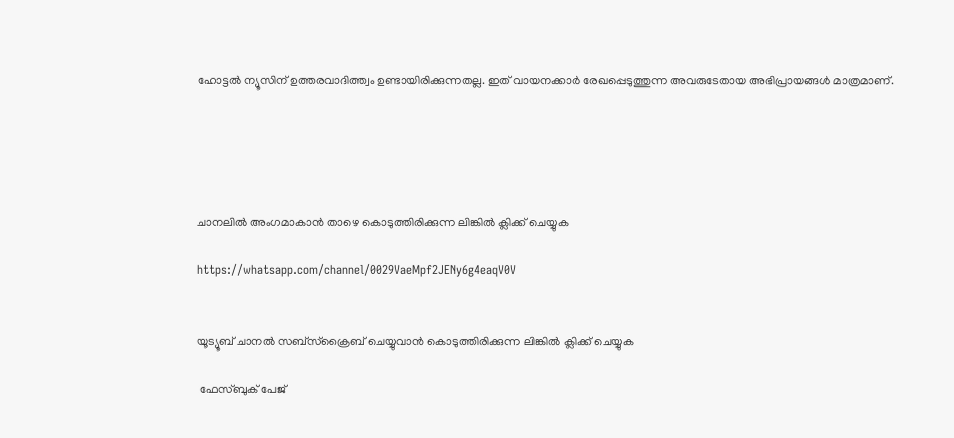ഹോട്ടൽ ന്യൂസിന് ഉത്തരവാദിത്ത്വം ഉണ്ടായിരിക്കുന്നതല്ല. ഇത് വായനക്കാർ രേഖപ്പെടുത്തുന്ന അവരുടേതായ അഭിപ്രായങ്ങൾ മാത്രമാണ്.





ചാനലിൽ അംഗമാകാൻ താഴെ കൊടുത്തിരിക്കുന്ന ലിങ്കിൽ ക്ലിക്ക് ചെയ്യുക

https://whatsapp.com/channel/0029VaeMpf2JENy6g4eaqV0V


യൂട്യൂബ് ചാനൽ സബ്സ്ക്രൈബ് ചെയ്യുവാൻ കൊടുത്തിരിക്കുന്ന ലിങ്കിൽ ക്ലിക്ക് ചെയ്യുക

 ഫേസ്ബുക് പേജ്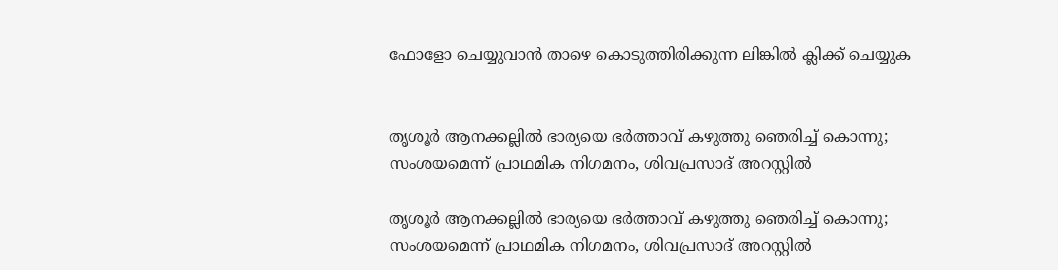ഫോളോ ചെയ്യുവാൻ താഴെ കൊടുത്തിരിക്കുന്ന ലിങ്കിൽ ക്ലിക്ക് ചെയ്യുക


തൃശൂർ ആനക്കല്ലിൽ ഭാര്യയെ ഭർത്താവ് കഴുത്തു ഞെരിച്ച് കൊന്നു; സംശയമെന്ന് പ്രാഥമിക നിഗമനം, ശിവപ്രസാദ് അറസ്റ്റിൽ

തൃശൂർ ആനക്കല്ലിൽ ഭാര്യയെ ഭർത്താവ് കഴുത്തു ഞെരിച്ച് കൊന്നു; സംശയമെന്ന് പ്രാഥമിക നിഗമനം, ശിവപ്രസാദ് അറസ്റ്റിൽ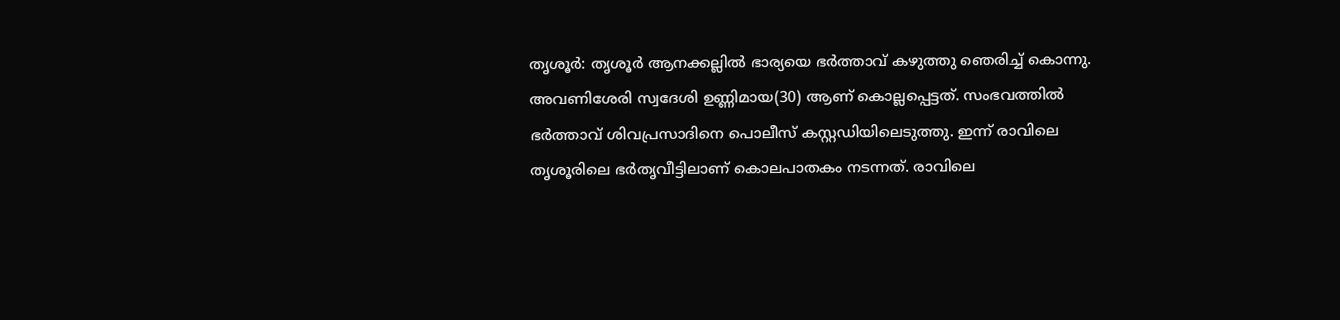തൃശൂർ: തൃശൂർ ആനക്കല്ലിൽ ഭാര്യയെ ഭർത്താവ് കഴുത്തു ഞെരിച്ച് കൊന്നു. അവണിശേരി സ്വദേശി ഉണ്ണിമായ(30) ആണ് കൊല്ലപ്പെട്ടത്. സംഭവത്തിൽ ഭർത്താവ് ശിവപ്രസാദിനെ പൊലീസ് കസ്റ്റഡിയിലെടുത്തു. ഇന്ന് രാവിലെ തൃശൂരിലെ ഭർതൃവീട്ടിലാണ് കൊലപാതകം നടന്നത്. രാവിലെ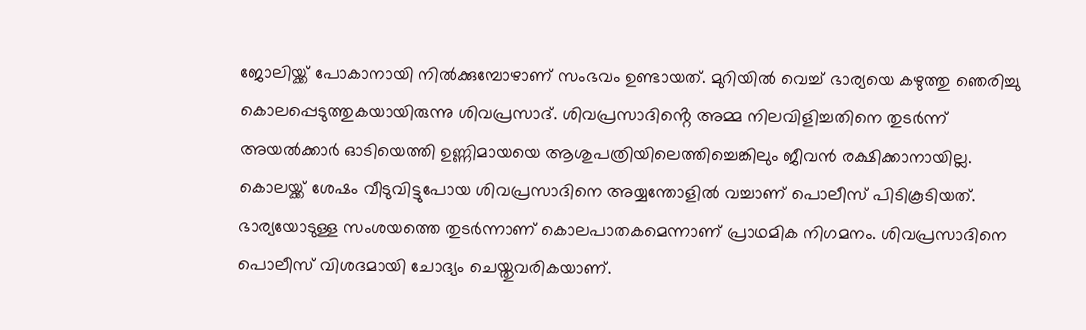ജോലിയ്ക്ക് പോകാനായി നിൽക്കുമ്പോഴാണ് സംഭവം ഉണ്ടായത്. മുറിയിൽ വെച്ച് ഭാര്യയെ കഴുത്തു ഞെരിച്ചു കൊലപ്പെടുത്തുകയായിരുന്നു ശിവപ്രസാദ്. ശിവപ്രസാദിൻ്റെ അമ്മ നിലവിളിച്ചതിനെ തുടർന്ന് അയൽക്കാർ ഓടിയെത്തി ഉണ്ണിമായയെ ആശുപത്രിയിലെത്തിച്ചെങ്കിലും ജീവൻ രക്ഷിക്കാനായില്ല. കൊലയ്ക്ക് ശേഷം വീടുവിട്ടുപോയ ശിവപ്രസാദിനെ അയ്യന്തോളിൽ വച്ചാണ് പൊലീസ് പിടികൂടിയത്. ഭാര്യയോടുള്ള സംശയത്തെ തുടർന്നാണ് കൊലപാതകമെന്നാണ് പ്രാഥമിക നിഗമനം. ശിവപ്രസാദിനെ പൊലീസ് വിശദമായി ചോദ്യം ചെയ്തുവരികയാണ്.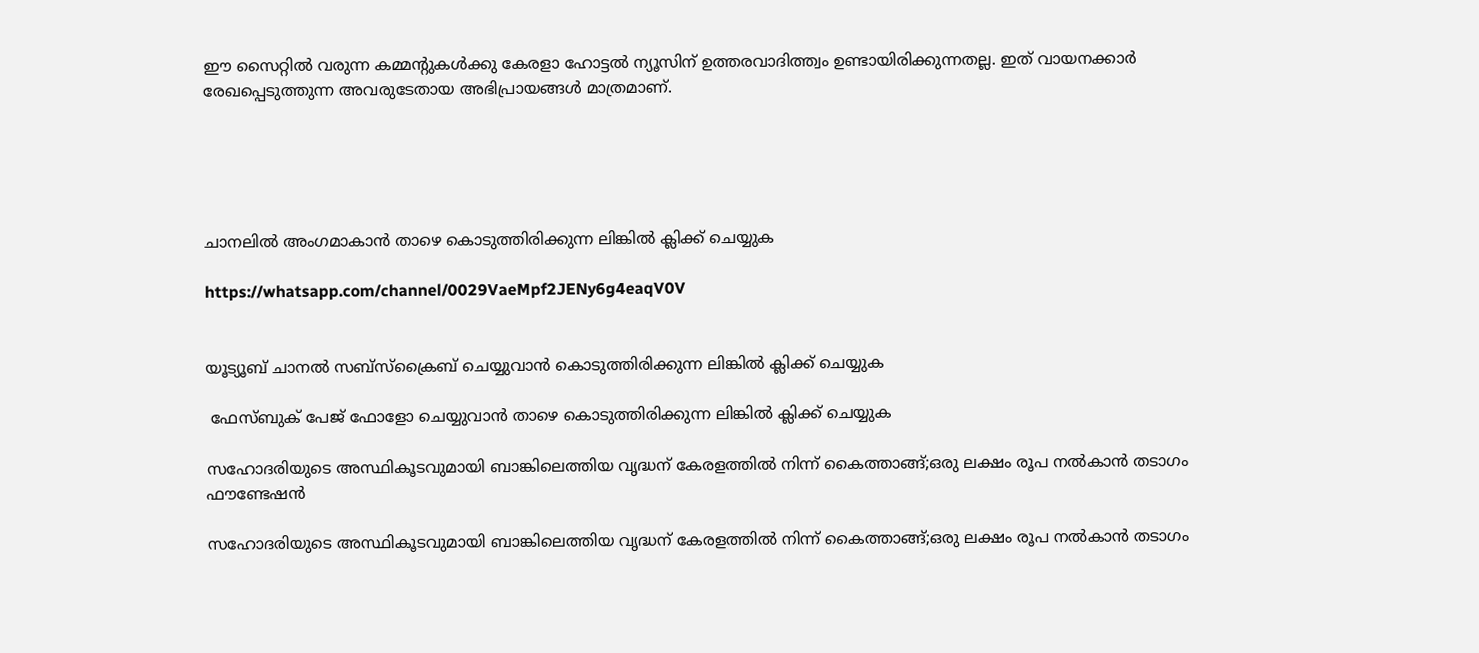ഈ സൈറ്റിൽ വരുന്ന കമ്മന്റുകൾക്കു കേരളാ ഹോട്ടൽ ന്യൂസിന് ഉത്തരവാദിത്ത്വം ഉണ്ടായിരിക്കുന്നതല്ല. ഇത് വായനക്കാർ രേഖപ്പെടുത്തുന്ന അവരുടേതായ അഭിപ്രായങ്ങൾ മാത്രമാണ്.





ചാനലിൽ അംഗമാകാൻ താഴെ കൊടുത്തിരിക്കുന്ന ലിങ്കിൽ ക്ലിക്ക് ചെയ്യുക

https://whatsapp.com/channel/0029VaeMpf2JENy6g4eaqV0V


യൂട്യൂബ് ചാനൽ സബ്സ്ക്രൈബ് ചെയ്യുവാൻ കൊടുത്തിരിക്കുന്ന ലിങ്കിൽ ക്ലിക്ക് ചെയ്യുക

 ഫേസ്ബുക് പേജ് ഫോളോ ചെയ്യുവാൻ താഴെ കൊടുത്തിരിക്കുന്ന ലിങ്കിൽ ക്ലിക്ക് ചെയ്യുക

സഹോദരിയുടെ അസ്ഥികൂടവുമായി ബാങ്കിലെത്തിയ വൃദ്ധന് കേരളത്തിൽ നിന്ന് കൈത്താങ്ങ്;ഒരു ലക്ഷം രൂപ നൽകാൻ തടാഗം ഫൗണ്ടേഷൻ

സഹോദരിയുടെ അസ്ഥികൂടവുമായി ബാങ്കിലെത്തിയ വൃദ്ധന് കേരളത്തിൽ നിന്ന് കൈത്താങ്ങ്;ഒരു ലക്ഷം രൂപ നൽകാൻ തടാഗം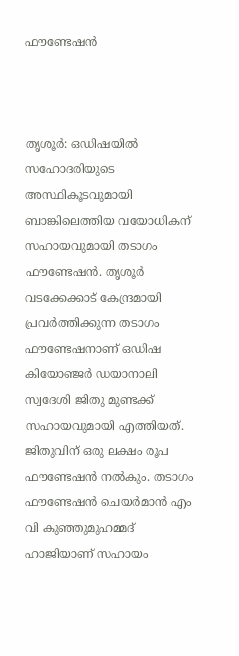ഫൗണ്ടേഷൻ



തൃശൂര്‍: ഒഡിഷയില്‍ സഹോദരിയുടെ അസ്ഥികൂടവുമായി ബാങ്കിലെത്തിയ വയോധികന് സഹായവുമായി തടാഗം ഫൗണ്ടേഷന്‍. തൃശൂര്‍ വടക്കേക്കാട് കേന്ദ്രമായി പ്രവര്‍ത്തിക്കുന്ന തടാഗം ഫൗണ്ടേഷനാണ് ഒഡിഷ കിയോഞ്ജര്‍ ഡയാനാലി സ്വദേശി ജിതു മുണ്ടക്ക് സഹായവുമായി എത്തിയത്. ജിതുവിന് ഒരു ലക്ഷം രൂപ ഫൗണ്ടേഷന്‍ നല്‍കും. തടാഗം ഫൗണ്ടേഷന്‍ ചെയര്‍മാന്‍ എം വി കുഞ്ഞുമുഹമ്മദ് ഹാജിയാണ് സഹായം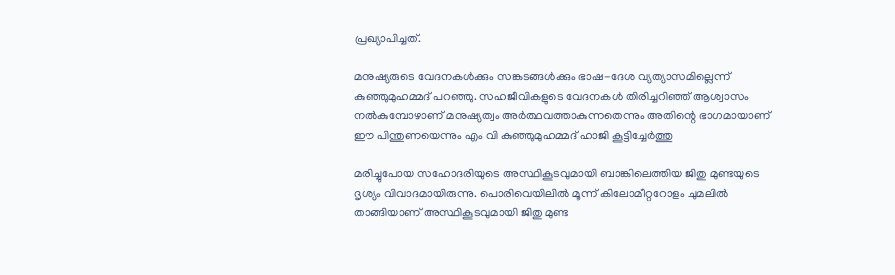പ്രഖ്യാപിച്ചത്.

മനുഷ്യരുടെ വേദനകള്‍ക്കും സങ്കടങ്ങള്‍ക്കും ഭാഷ-ദേശ വ്യത്യാസമില്ലെന്ന് കുഞ്ഞുമുഹമ്മദ് പറഞ്ഞു. സഹജീവികളുടെ വേദനകള്‍ തിരിച്ചറിഞ്ഞ് ആശ്വാസം നല്‍കുമ്പോഴാണ് മനുഷ്യത്വം അര്‍ത്ഥവത്താകുന്നതെന്നും അതിന്റെ ഭാഗമായാണ് ഈ പിന്തുണയെന്നും എം വി കുഞ്ഞുമുഹമ്മദ് ഹാജി കൂട്ടിച്ചേര്‍ത്തു

മരിച്ചുപോയ സഹോദരിയുടെ അസ്ഥികൂടവുമായി ബാങ്കിലെത്തിയ ജിതു മുണ്ടയുടെ ദൃശ്യം വിവാദമായിരുന്നു. പൊരിവെയിലില്‍ മൂന്ന് കിലോമീറ്ററോളം ചുമലില്‍ താങ്ങിയാണ് അസ്ഥികൂടവുമായി ജിതു മുണ്ട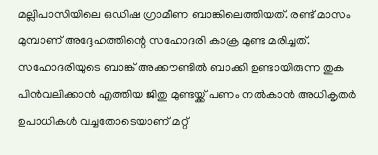മല്ലിപാസിയിലെ ഒഡിഷ ഗ്രാമീണ ബാങ്കിലെത്തിയത്. രണ്ട് മാസം മുമ്പാണ് അദ്ദേഹത്തിന്റെ സഹോദരി കാക്ര മുണ്ട മരിച്ചത്. സഹോദരിയുടെ ബാങ്ക് അക്കൗണ്ടില്‍ ബാക്കി ഉണ്ടായിരുന്ന തുക പിന്‍വലിക്കാന്‍ എത്തിയ ജിതു മുണ്ടയ്ക്ക് പണം നല്‍കാന്‍ അധികൃതര്‍ ഉപാധികള്‍ വച്ചതോടെയാണ് മറ്റ്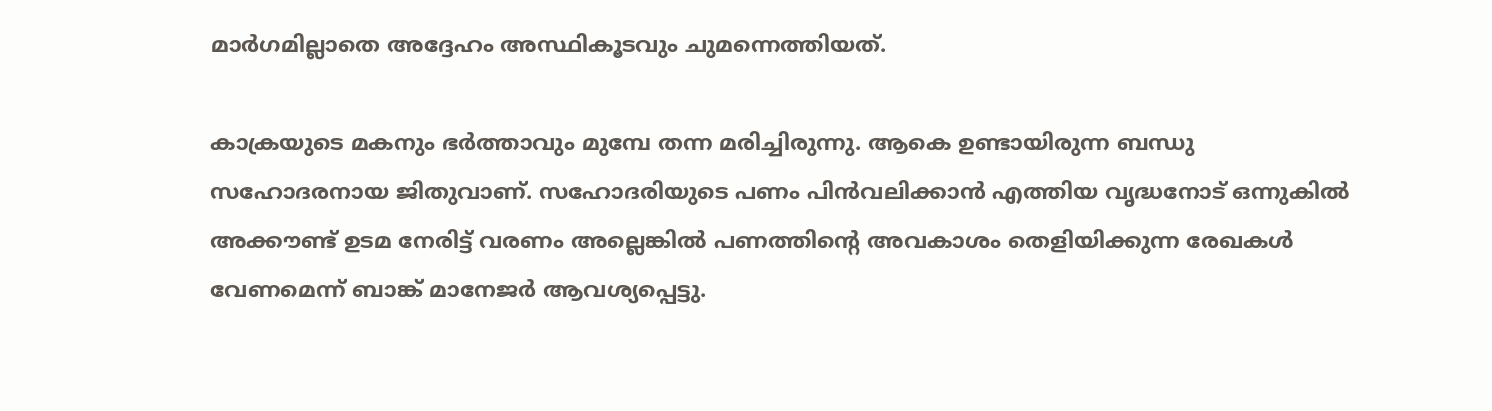മാര്‍ഗമില്ലാതെ അദ്ദേഹം അസ്ഥികൂടവും ചുമന്നെത്തിയത്.

കാക്രയുടെ മകനും ഭര്‍ത്താവും മുമ്പേ തന്ന മരിച്ചിരുന്നു. ആകെ ഉണ്ടായിരുന്ന ബന്ധു സഹോദരനായ ജിതുവാണ്. സഹോദരിയുടെ പണം പിന്‍വലിക്കാന്‍ എത്തിയ വൃദ്ധനോട് ഒന്നുകില്‍ അക്കൗണ്ട് ഉടമ നേരിട്ട് വരണം അല്ലെങ്കില്‍ പണത്തിന്റെ അവകാശം തെളിയിക്കുന്ന രേഖകള്‍ വേണമെന്ന് ബാങ്ക് മാനേജര്‍ ആവശ്യപ്പെട്ടു.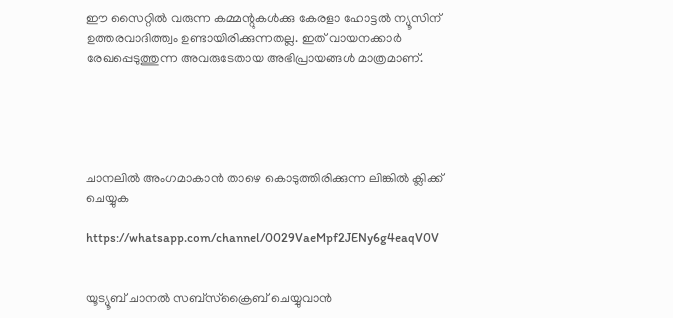ഈ സൈറ്റിൽ വരുന്ന കമ്മന്റുകൾക്കു കേരളാ ഹോട്ടൽ ന്യൂസിന് ഉത്തരവാദിത്ത്വം ഉണ്ടായിരിക്കുന്നതല്ല. ഇത് വായനക്കാർ രേഖപ്പെടുത്തുന്ന അവരുടേതായ അഭിപ്രായങ്ങൾ മാത്രമാണ്.





ചാനലിൽ അംഗമാകാൻ താഴെ കൊടുത്തിരിക്കുന്ന ലിങ്കിൽ ക്ലിക്ക് ചെയ്യുക

https://whatsapp.com/channel/0029VaeMpf2JENy6g4eaqV0V


യൂട്യൂബ് ചാനൽ സബ്സ്ക്രൈബ് ചെയ്യുവാൻ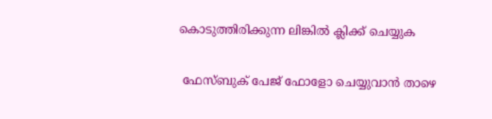കൊടുത്തിരിക്കുന്ന ലിങ്കിൽ ക്ലിക്ക് ചെയ്യുക

 ഫേസ്ബുക് പേജ് ഫോളോ ചെയ്യുവാൻ താഴെ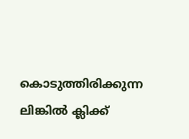കൊടുത്തിരിക്കുന്ന ലിങ്കിൽ ക്ലിക്ക്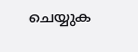ചെയ്യുക